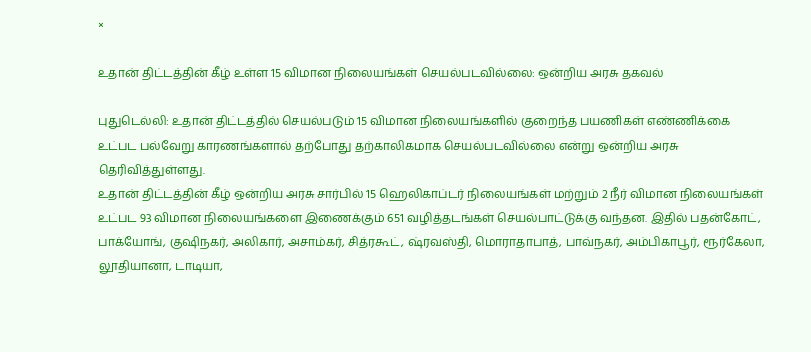×

உதான் திட்டத்தின் கீழ் உள்ள 15 விமான நிலையங்கள் செயல்படவில்லை: ஒன்றிய அரசு தகவல்

புதுடெல்லி: உதான் திட்டத்தில் செயல்படும் 15 விமான நிலையங்களில் குறைந்த பயணிகள் எண்ணிக்கை உட்பட பல்வேறு காரணங்களால் தற்போது தற்காலிகமாக செயல்படவில்லை என்று ஒன்றிய அரசு தெரிவித்துள்ளது.
உதான் திட்டத்தின் கீழ் ஒன்றிய அரசு சார்பில் 15 ஹெலிகாப்டர் நிலையங்கள் மற்றும் 2 நீர் விமான நிலையங்கள் உட்பட 93 விமான நிலையங்களை இணைக்கும் 651 வழித்தடங்கள் செயல்பாட்டுக்கு வந்தன. இதில் பதன்கோட், பாக்யோங், குஷிநகர், அலிகார், அசாம்கர், சித்ரகூட், ஷ்ரவஸ்தி, மொராதாபாத், பாவ்நகர், அம்பிகாபூர், ரூர்கேலா, லூதியானா, டாடியா,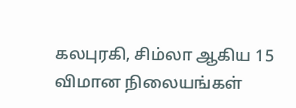கலபுரகி, சிம்லா ஆகிய 15 விமான நிலையங்கள்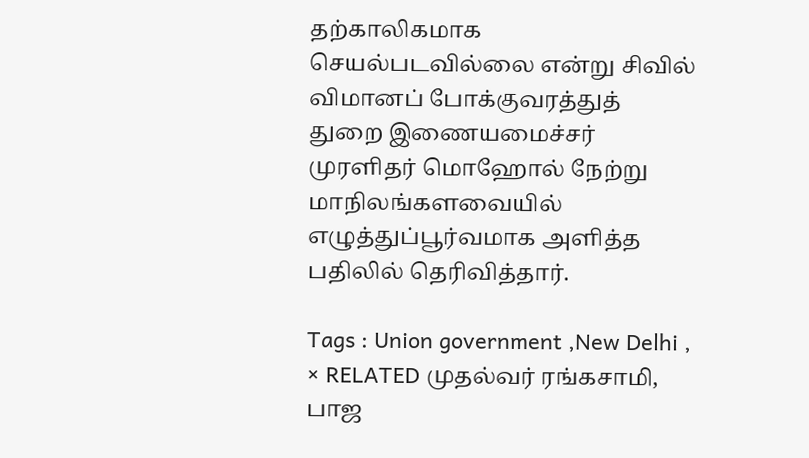தற்காலிகமாக செயல்படவில்லை என்று சிவில் விமானப் போக்குவரத்துத் துறை இணையமைச்சர் முரளிதர் மொஹோல் நேற்று மாநிலங்களவையில் எழுத்துப்பூர்வமாக அளித்த பதிலில் தெரிவித்தார்.

Tags : Union government ,New Delhi ,
× RELATED முதல்வர் ரங்கசாமி, பாஜ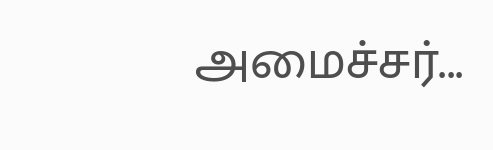அமைச்சர்...